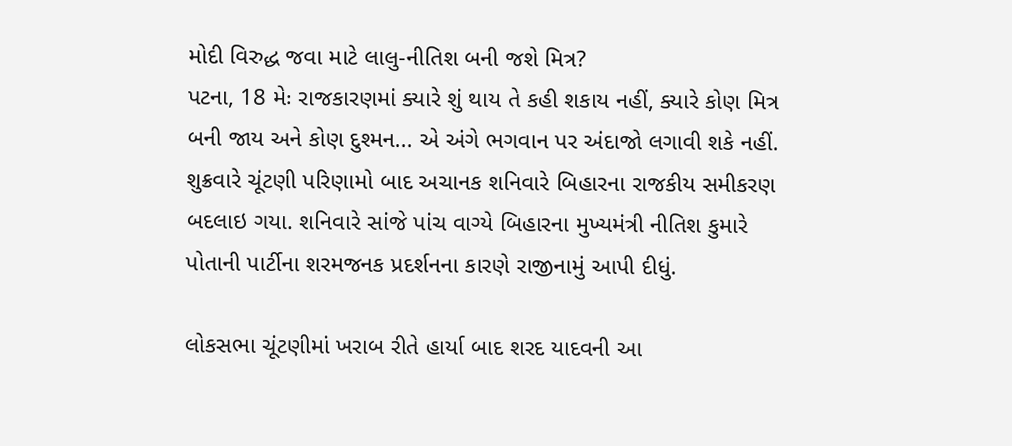મોદી વિરુદ્ધ જવા માટે લાલુ-નીતિશ બની જશે મિત્ર?
પટના, 18 મેઃ રાજકારણમાં ક્યારે શું થાય તે કહી શકાય નહીં, ક્યારે કોણ મિત્ર બની જાય અને કોણ દુશ્મન... એ અંગે ભગવાન પર અંદાજો લગાવી શકે નહીં. શુક્રવારે ચૂંટણી પરિણામો બાદ અચાનક શનિવારે બિહારના રાજકીય સમીકરણ બદલાઇ ગયા. શનિવારે સાંજે પાંચ વાગ્યે બિહારના મુખ્યમંત્રી નીતિશ કુમારે પોતાની પાર્ટીના શરમજનક પ્રદર્શનના કારણે રાજીનામું આપી દીધું.

લોકસભા ચૂંટણીમાં ખરાબ રીતે હાર્યા બાદ શરદ યાદવની આ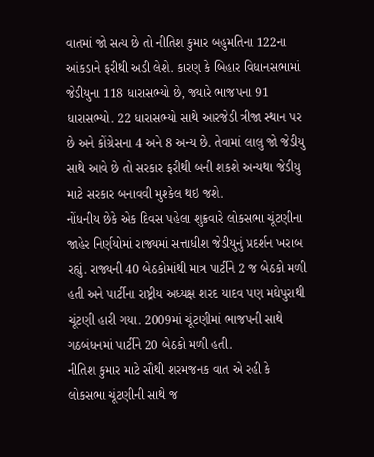વાતમાં જો સત્ય છે તો નીતિશ કુમાર બહુમતિના 122ના આંકડાને ફરીથી અડી લેશે. કારણ કે બિહાર વિધાનસભામાં જેડીયુના 118 ધારાસભ્યો છે, જ્યારે ભાજપના 91 ધારાસભ્યો. 22 ધારાસભ્યો સાથે આરજેડી ત્રીજા સ્થાન પર છે અને કોંગ્રેસના 4 અને 8 અન્ય છે. તેવામાં લાલુ જો જેડીયુ સાથે આવે છે તો સરકાર ફરીથી બની શકશે અન્યથા જેડીયુ માટે સરકાર બનાવવી મુશ્કેલ થઇ જશે.
નોંધનીય છેકે એક દિવસ પહેલા શુક્રવારે લોકસભા ચૂંટણીના જાહેર નિર્ણયોમાં રાજ્યમાં સત્તાધીશ જેડીયુનું પ્રદર્શન ખરાબ રહ્યું. રાજ્યની 40 બેઠકોમાંથી માત્ર પાર્ટીને 2 જ બેઠકો મળી હતી અને પાર્ટીના રાષ્ટ્રીય અધ્યક્ષ શરદ યાદવ પણ મઘેપુરાથી ચૂંટણી હારી ગયા. 2009માં ચૂંટણીમાં ભાજપની સાથે ગઠબંધનમાં પાર્ટીને 20 બેઠકો મળી હતી.
નીતિશ કુમાર માટે સૌથી શરમજનક વાત એ રહી કે લોકસભા ચૂંટણીની સાથે જ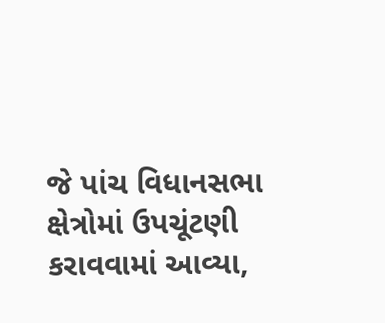જે પાંચ વિધાનસભા ક્ષેત્રોમાં ઉપચૂંટણી કરાવવામાં આવ્યા,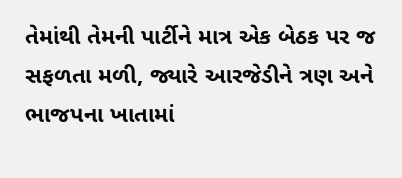તેમાંથી તેમની પાર્ટીને માત્ર એક બેઠક પર જ સફળતા મળી, જ્યારે આરજેડીને ત્રણ અને ભાજપના ખાતામાં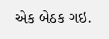એક બેઠક ગઇ.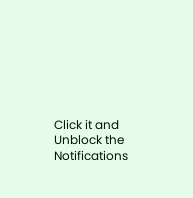Click it and Unblock the Notifications